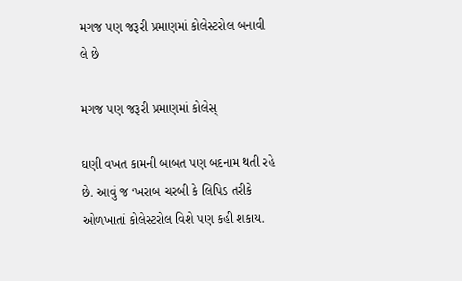મગજ પણ જરૂરી પ્રમાણમાં કોલેસ્ટરોલ બનાવી લે છે

મગજ પણ જરૂરી પ્રમાણમાં કોલેસ્

ઘણી વખત કામની બાબત પણ બદનામ થતી રહે છે. આવું જ ‘ખરાબ ચરબી કે લિપિડ તરીકે ઓળખાતાં કોલેસ્ટરોલ વિશે પણ કહી શકાય.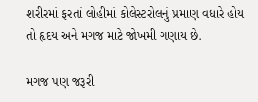શરીરમાં ફરતાં લોહીમાં કોલેસ્ટરોલનું પ્રમાણ વધારે હોય તો હૃદય અને મગજ માટે જોખમી ગણાય છે.

મગજ પણ જરૂરી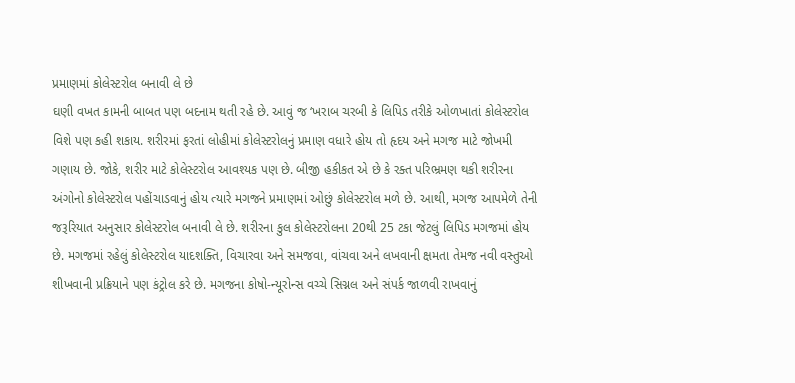પ્રમાણમાં કોલેસ્ટરોલ બનાવી લે છે
ઘણી વખત કામની બાબત પણ બદનામ થતી રહે છે. આવું જ ‘ખરાબ ચરબી કે લિપિડ તરીકે ઓળખાતાં કોલેસ્ટરોલ વિશે પણ કહી શકાય. શરીરમાં ફરતાં લોહીમાં કોલેસ્ટરોલનું પ્રમાણ વધારે હોય તો હૃદય અને મગજ માટે જોખમી ગણાય છે. જોકે, શરીર માટે કોલેસ્ટરોલ આવશ્યક પણ છે. બીજી હકીકત એ છે કે રક્ત પરિભ્રમણ થકી શરીરના અંગોનો કોલેસ્ટરોલ પહોંચાડવાનું હોય ત્યારે મગજને પ્રમાણમાં ઓછું કોલેસ્ટરોલ મળે છે. આથી, મગજ આપમેળે તેની જરૂરિયાત અનુસાર કોલેસ્ટરોલ બનાવી લે છે. શરીરના કુલ કોલેસ્ટરોલના 20થી 25 ટકા જેટલું લિપિડ મગજમાં હોય છે. મગજમાં રહેલું કોલેસ્ટરોલ યાદશક્તિ, વિચારવા અને સમજવા, વાંચવા અને લખવાની ક્ષમતા તેમજ નવી વસ્તુઓ શીખવાની પ્રક્રિયાને પણ કંટ્રોલ કરે છે. મગજના કોષો-ન્યૂરોન્સ વચ્ચે સિગ્નલ અને સંપર્ક જાળવી રાખવાનું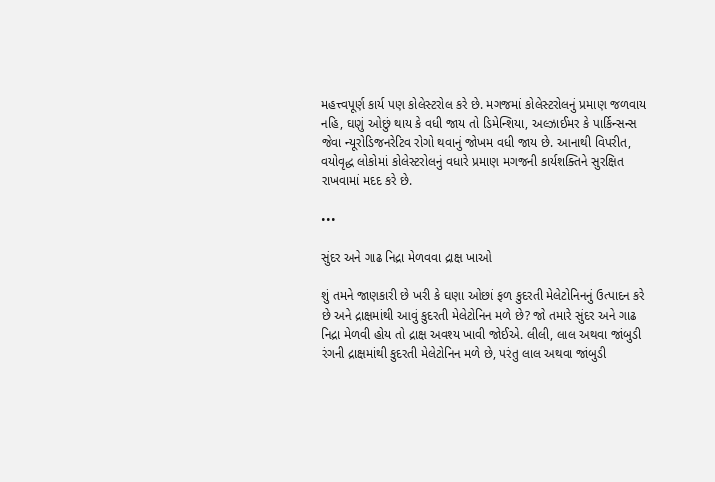મહત્ત્વપૂર્ણ કાર્ય પણ કોલેસ્ટરોલ કરે છે. મગજમાં કોલેસ્ટરોલનું પ્રમાણ જળવાય નહિ, ઘણું ઓછું થાય કે વધી જાય તો ડિમેન્શિયા, અલ્ઝાઈમર કે પાર્કિન્સન્સ જેવા ન્યૂરોડિજનરેટિવ રોગો થવાનું જોખમ વધી જાય છે. આનાથી વિપરીત, વયોવૃદ્ધ લોકોમાં કોલેસ્ટરોલનું વધારે પ્રમાણ મગજની કાર્યશક્તિને સુરક્ષિત રાખવામાં મદદ કરે છે.

•••

સુંદર અને ગાઢ નિદ્રા મેળવવા દ્રાક્ષ ખાઓ

શું તમને જાણકારી છે ખરી કે ઘણા ઓછાં ફળ કુદરતી મેલેટોનિનનું ઉત્પાદન કરે છે અને દ્રાક્ષમાંથી આવું કુદરતી મેલેટોનિન મળે છે? જો તમારે સુંદર અને ગાઢ નિદ્રા મેળવી હોય તો દ્રાક્ષ અવશ્ય ખાવી જોઈએ. લીલી, લાલ અથવા જાંબુડી રંગની દ્રાક્ષમાંથી કુદરતી મેલેટોનિન મળે છે, પરંતુ લાલ અથવા જાંબુડી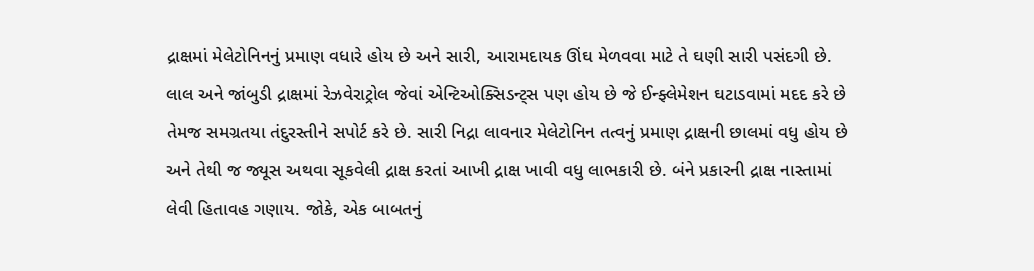દ્રાક્ષમાં મેલેટોનિનનું પ્રમાણ વધારે હોય છે અને સારી, આરામદાયક ઊંઘ મેળવવા માટે તે ઘણી સારી પસંદગી છે. લાલ અને જાંબુડી દ્રાક્ષમાં રેઝવેરાટ્રોલ જેવાં એન્ટિઓક્સિડન્ટ્સ પણ હોય છે જે ઈન્ફ્લેમેશન ઘટાડવામાં મદદ કરે છે તેમજ સમગ્રતયા તંદુરસ્તીને સપોર્ટ કરે છે. સારી નિદ્રા લાવનાર મેલેટોનિન તત્વનું પ્રમાણ દ્રાક્ષની છાલમાં વધુ હોય છે અને તેથી જ જ્યૂસ અથવા સૂકવેલી દ્રાક્ષ કરતાં આખી દ્રાક્ષ ખાવી વધુ લાભકારી છે. બંને પ્રકારની દ્રાક્ષ નાસ્તામાં લેવી હિતાવહ ગણાય. જોકે, એક બાબતનું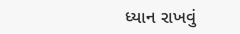ધ્યાન રાખવું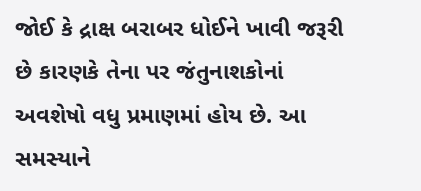જોઈ કે દ્રાક્ષ બરાબર ધોઈને ખાવી જરૂરી છે કારણકે તેના પર જંતુનાશકોનાં અવશેષો વધુ પ્રમાણમાં હોય છે. આ સમસ્યાને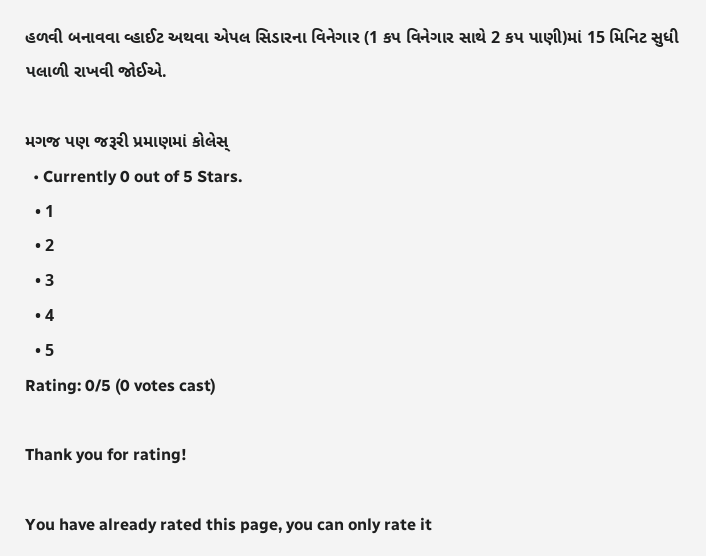હળવી બનાવવા વ્હાઈટ અથવા એપલ સિડારના વિનેગાર (1 કપ વિનેગાર સાથે 2 કપ પાણી)માં 15 મિનિટ સુધી પલાળી રાખવી જોઈએ.

મગજ પણ જરૂરી પ્રમાણમાં કોલેસ્
  • Currently 0 out of 5 Stars.
  • 1
  • 2
  • 3
  • 4
  • 5
Rating: 0/5 (0 votes cast)

Thank you for rating!

You have already rated this page, you can only rate it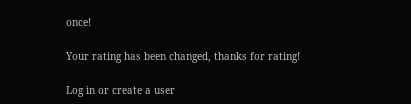once!

Your rating has been changed, thanks for rating!

Log in or create a user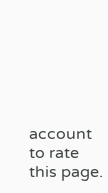account to rate this page.